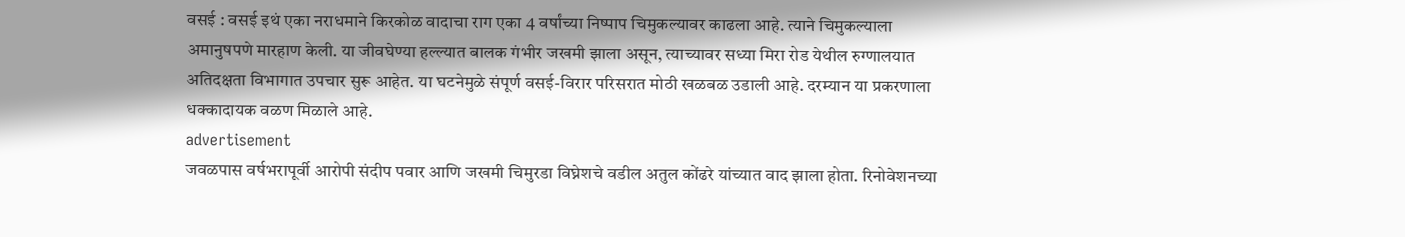वसई : वसई इथं एका नराधमाने किरकोळ वादाचा राग एका 4 वर्षांच्या निष्पाप चिमुकल्यावर काढला आहे. त्याने चिमुकल्याला अमानुषपणे मारहाण केली. या जीवघेण्या हल्ल्यात बालक गंभीर जखमी झाला असून, त्याच्यावर सध्या मिरा रोड येथील रुग्णालयात अतिदक्षता विभागात उपचार सुरू आहेत. या घटनेमुळे संपूर्ण वसई-विरार परिसरात मोठी खळबळ उडाली आहे. दरम्यान या प्रकरणाला धक्कादायक वळण मिळाले आहे.
advertisement
जवळपास वर्षभरापूर्वी आरोपी संदीप पवार आणि जखमी चिमुरडा विघ्नेशचे वडील अतुल कोंढरे यांच्यात वाद झाला होता. रिनोवेशनच्या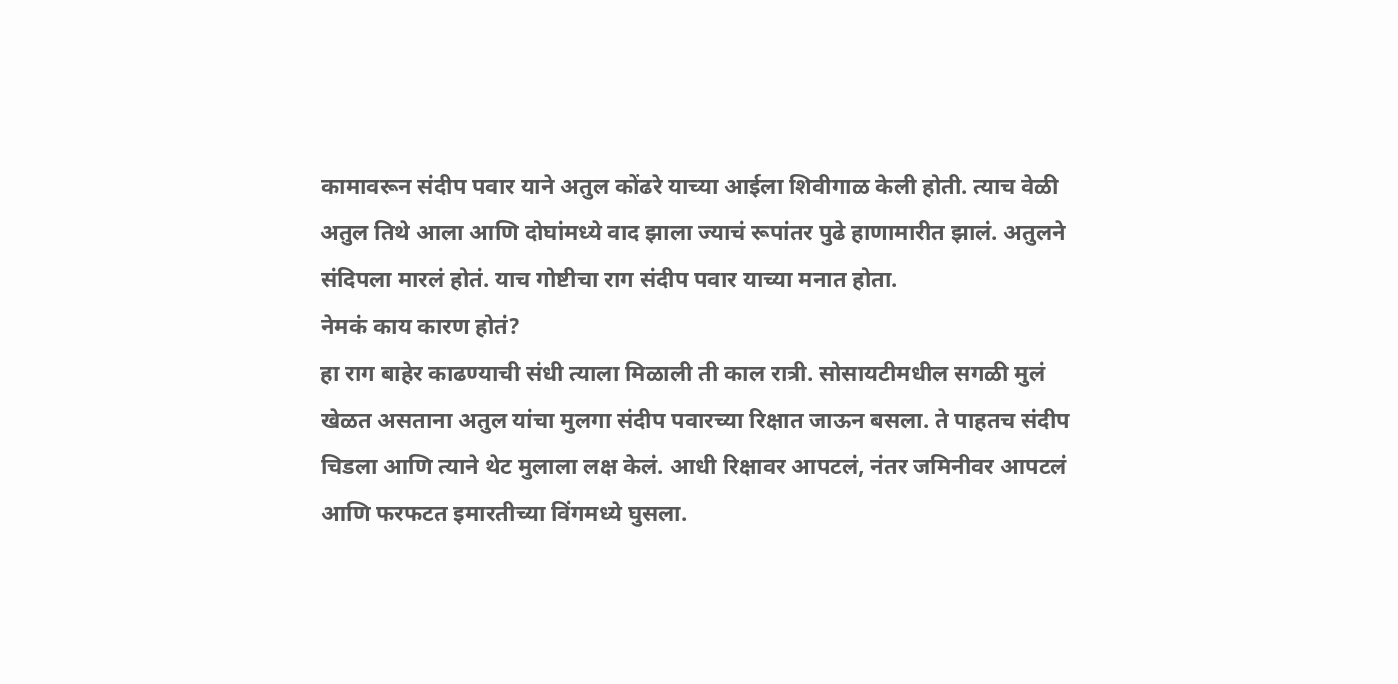कामावरून संदीप पवार याने अतुल कोंढरे याच्या आईला शिवीगाळ केली होती. त्याच वेळी अतुल तिथे आला आणि दोघांमध्ये वाद झाला ज्याचं रूपांतर पुढे हाणामारीत झालं. अतुलने संदिपला मारलं होतं. याच गोष्टीचा राग संदीप पवार याच्या मनात होता.
नेमकं काय कारण होतं?
हा राग बाहेर काढण्याची संधी त्याला मिळाली ती काल रात्री. सोसायटीमधील सगळी मुलं खेळत असताना अतुल यांचा मुलगा संदीप पवारच्या रिक्षात जाऊन बसला. ते पाहतच संदीप चिडला आणि त्याने थेट मुलाला लक्ष केलं. आधी रिक्षावर आपटलं, नंतर जमिनीवर आपटलं आणि फरफटत इमारतीच्या विंगमध्ये घुसला.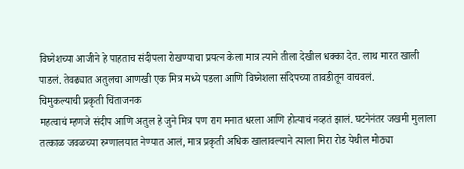विघ्नेशच्या आजीने हे पाहताच संदीपला रोखण्याचा प्रयत्न केला मात्र त्याने तीला देखील धक्का देत. लाथ मारत खाली पाडलं. तेवढ्यात अतुलचा आणखी एक मित्र मध्ये पडला आणि विघ्नेशला संदिपच्या तावडीतून वाचवलं.
चिमुकल्याची प्रकृती चिंताजनक
महत्वाचं म्हणजे संदीप आणि अतुल हे जुने मित्र पण राग मनात धरला आणि होत्याचं नव्हतं झालं. घटनेनंतर जखमी मुलाला तत्काळ जवळच्या रुग्णालयात नेण्यात आलं, मात्र प्रकृती अधिक खालावल्याने त्याला मिरा रोड येथील मोठ्या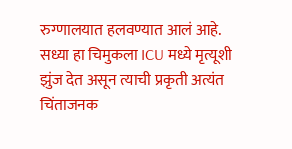रुग्णालयात हलवण्यात आलं आहे. सध्या हा चिमुकला ICU मध्ये मृत्यूशी झुंज देत असून त्याची प्रकृती अत्यंत चिंताजनक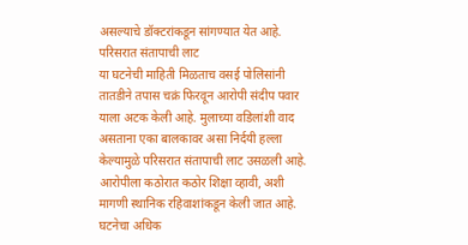असल्याचे डॉक्टरांकडून सांगण्यात येत आहे.
परिसरात संतापाची लाट
या घटनेची माहिती मिळताच वसई पोलिसांनी तातडीने तपास चक्रं फिरवून आरोपी संदीप पवार याला अटक केली आहे. मुलाच्या वडिलांशी वाद असताना एका बालकावर असा निर्दयी हल्ला केल्यामुळे परिसरात संतापाची लाट उसळली आहे. आरोपीला कठोरात कठोर शिक्षा व्हावी, अशी मागणी स्थानिक रहिवाशांकडून केली जात आहे. घटनेचा अधिक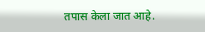तपास केला जात आहे.